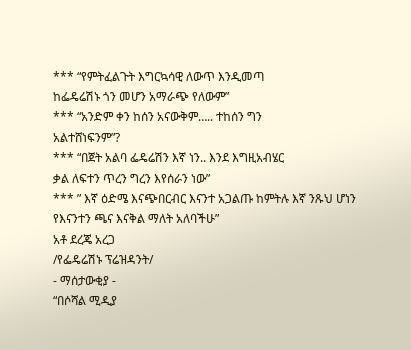*** “የምትፈልጉት እግርኳሳዊ ለውጥ እንዲመጣ
ከፌዴሬሽኑ ጎን መሆን አማራጭ የለውም”
*** “አንድም ቀን ከሰን አናውቅም….. ተከሰን ግን
አልተሸነፍንም”?
*** “በጀት አልባ ፌዴሬሽን እኛ ነን.. እንደ እግዚአብሄር
ቃል ለፍተን ጥረን ግረን እየሰራን ነው”
*** ” እኛ ዕድሜ እናጭበርብር እናንተ አጋልጡ ከምትሉ እኛ ንጹህ ሆነን የእናንተን ጫና እናቅል ማለት አለባችሁ”
አቶ ደረጄ አረጋ
/የፌዴሬሽኑ ፕሬዝዳንት/
- ማሰታውቂያ -
“በሶሻል ሚዲያ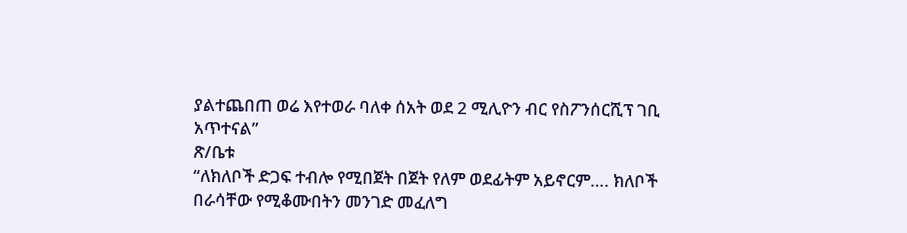ያልተጨበጠ ወሬ እየተወራ ባለቀ ሰአት ወደ 2 ሚሊዮን ብር የስፖንሰርሺፕ ገቢ አጥተናል”
ጽ/ቤቱ
“ለክለቦች ድጋፍ ተብሎ የሚበጀት በጀት የለም ወደፊትም አይኖርም…. ክለቦች በራሳቸው የሚቆሙበትን መንገድ መፈለግ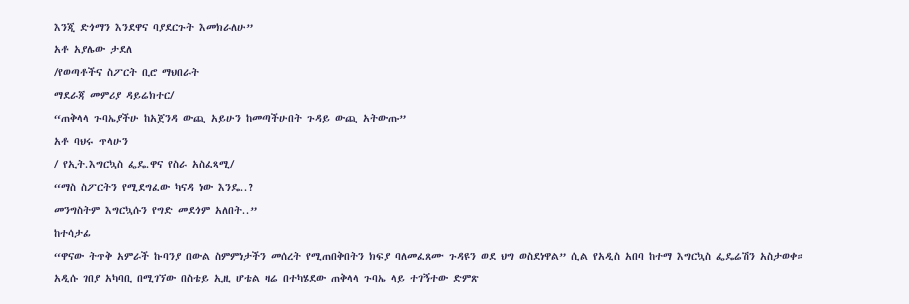እንጂ ድጎማን እንደዋና ባያደርጉት እመክራለሁ”
አቶ አያሌው ታደለ
/የወጣቶችና ስፖርት ቢሮ ማህበራት
ማደራጃ መምሪያ ዳይሬክተር/
“ጠቅላላ ጉባኤያችሁ ከአጀንዳ ውጪ አይሁን ከመጣችሁበት ጉዳይ ውጪ አትውጡ”
አቶ ባህሩ ጥላሁን
/ የኢት.እግርኳስ ፌዴ.ዋና የስራ አስፈጻሚ/
“ማስ ስፖርትን የሚደግፈው ካናዳ ነው እንዴ..?
መንግስትም እግርኳሱን የግድ መደጎም አለበት..”
ከተሳታፊ
“ዋናው ትጥቅ አምራች ኩባንያ በውል ስምምነታችን መሰረት የሚጠበቅበትን ክፍያ ባለመፈጸሙ ጉዳዩን ወደ ህግ ወስደነዋል” ሲል የአዲስ አበባ ከተማ እግርኳስ ፌዴሬሽን አስታወቀ።
አዲሱ ገበያ አካባቢ በሚገኘው በስቴይ ኢዚ ሆቴል ዛሬ በተካሄደው ጠቅላላ ጉባኤ ላይ ተገኝተው ድምጽ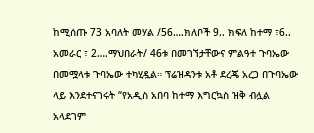ከሚሰጡ 73 አባለት መሃል /56….ክለቦች 9.. ክፍለ ከተማ ፣6.. አመራር ፣ 2….ማህበራት/ 46ቱ በመገኘታቸውና ምልዓተ ጉባኤው በመሟላቱ ጉባኤው ተካሂዷል። ፕሬዝዳንቱ አቶ ደረጄ አረጋ በጉባኤው ላይ እንደተናገሩት “የአዲስ አበባ ከተማ እግርኳስ ዝቅ ብሏል አላደገም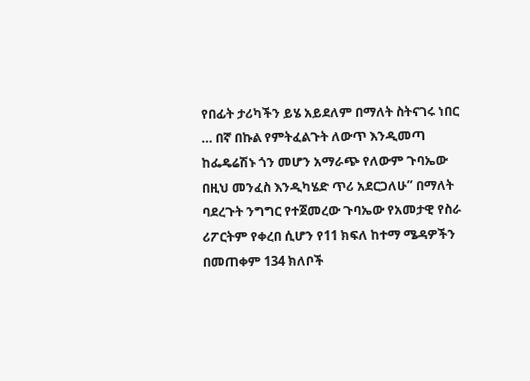የበፊት ታሪካችን ይሄ አይደለም በማለት ስትናገሩ ነበር … በኛ በኩል የምትፈልጉት ለውጥ እንዲመጣ ከፌዴሬሽኑ ጎን መሆን አማራጭ የለውም ጉባኤው በዚህ መንፈስ እንዲካሄድ ጥሪ አደርጋለሁ” በማለት ባደረጉት ንግግር የተጀመረው ጉባኤው የአመታዊ የስራ ሪፖርትም የቀረበ ሲሆን የ11 ክፍለ ከተማ ሜዳዎችን በመጠቀም 134 ክለቦች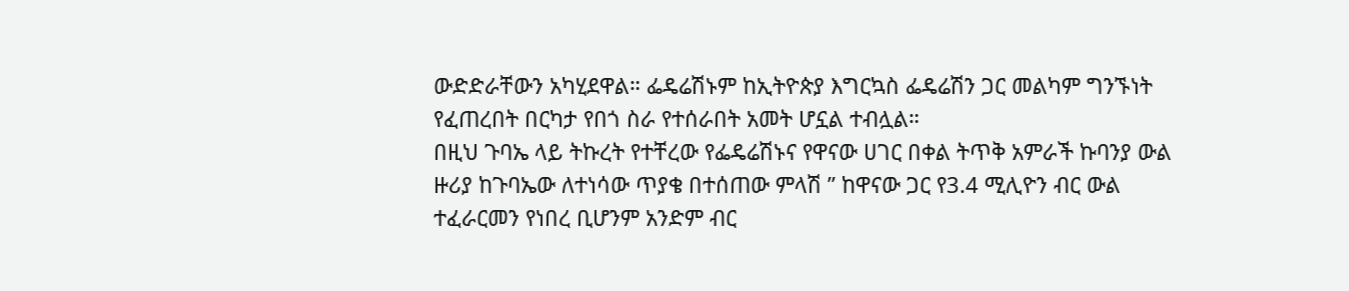ውድድራቸውን አካሂደዋል። ፌዴሬሽኑም ከኢትዮጵያ እግርኳስ ፌዴሬሽን ጋር መልካም ግንኙነት የፈጠረበት በርካታ የበጎ ስራ የተሰራበት አመት ሆኗል ተብሏል።
በዚህ ጉባኤ ላይ ትኩረት የተቸረው የፌዴሬሽኑና የዋናው ሀገር በቀል ትጥቅ አምራች ኩባንያ ውል ዙሪያ ከጉባኤው ለተነሳው ጥያቄ በተሰጠው ምላሽ ” ከዋናው ጋር የ3.4 ሚሊዮን ብር ውል ተፈራርመን የነበረ ቢሆንም አንድም ብር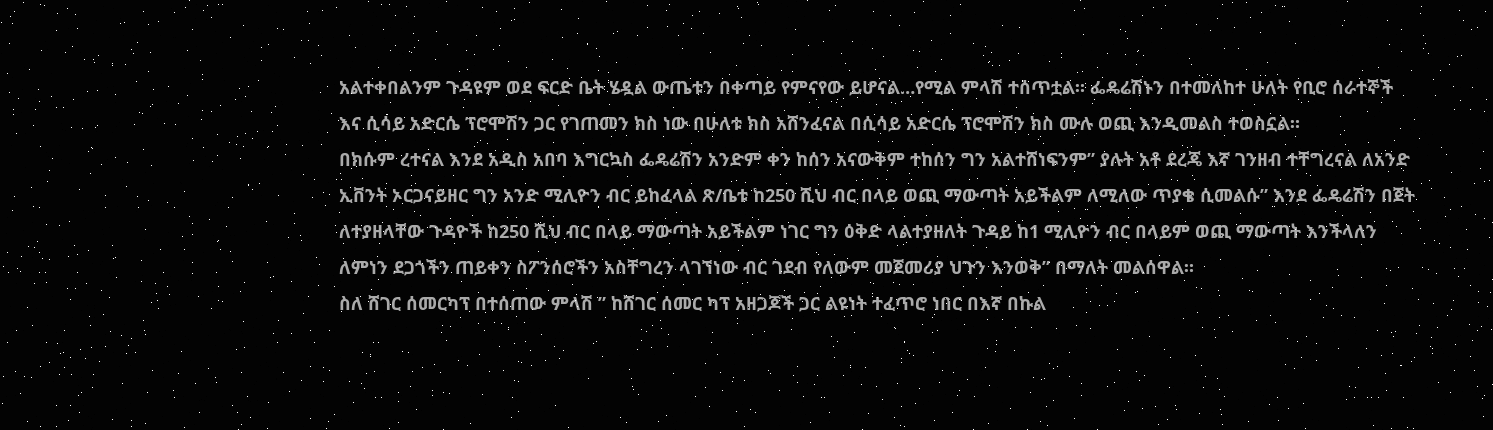አልተቀበልንም ጉዳዩም ወደ ፍርድ ቤት ሄዷል ውጤቱን በቀጣይ የምናየው ይሆናል…የሚል ምላሽ ተሰጥቷል። ፌዴሬሽኑን በተመለከተ ሁለት የቢሮ ሰራተኞች እና ሲሳይ አድርሴ ፕሮሞሽን ጋር የገጠመን ክስ ነው በሁለቱ ክስ አሸንፈናል በሲሳይ አድርሴ ፕሮሞሽን ክስ ሙሉ ወጪ እንዲመልስ ተወስኗል።
በክሱም ረተናል እንደ አዲስ አበባ እግርኳስ ፌዴሬሽን አንድም ቀን ከሰን አናውቅም ተከሰን ግን አልተሸነፍንም” ያሉት አቶ ደረጄ እኛ ገንዘብ ተቸግረናል ለአንድ ኢቨንት ኦርጋናይዘር ግን አንድ ሚሊዮን ብር ይከፈላል ጽ/ቤቱ ከ250 ሺህ ብር በላይ ወጪ ማውጣት አይችልም ለሚለው ጥያቄ ሲመልሱ” እንደ ፌዴሬሽን በጀት ለተያዘላቸው ጉዳዮች ከ250 ሺህ ብር በላይ ማውጣት አይችልም ነገር ግን ዕቅድ ላልተያዘለት ጉዳይ ከ1 ሚሊዮን ብር በላይም ወጪ ማውጣት እንችላለን ለምነን ደጋጎችን ጠይቀን ስፖንሰሮችን አስቸግረን ላገኘነው ብር ገደብ የለውም መጀመሪያ ህጉን እንወቅ” በማለት መልሰዋል።
ስለ ሸገር ሰመርካፕ በተሰጠው ምላሽ ” ከሸገር ሰመር ካፕ አዘጋጆች ጋር ልዩነት ተፈጥሮ ነበር በእኛ በኩል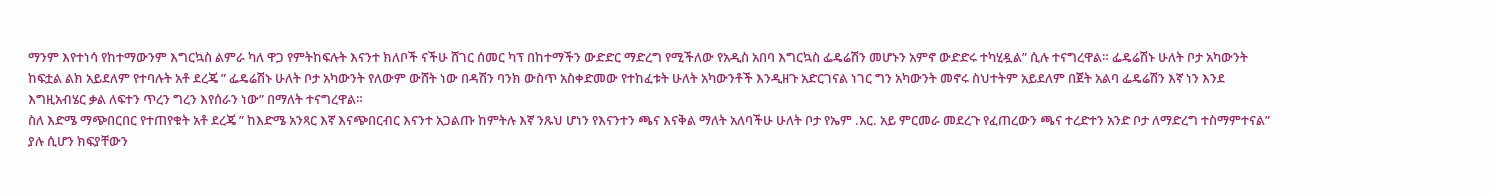ማንም እየተነሳ የከተማውንም እግርኳስ ልምራ ካለ ዋጋ የምትከፍሉት እናንተ ክለቦች ናችሁ ሸገር ሰመር ካፕ በከተማችን ውድድር ማድረግ የሚችለው የአዲስ አበባ እግርኳስ ፌዴሬሽን መሆኑን አምኖ ውድድሩ ተካሂዷል” ሲሉ ተናግረዋል። ፌዴሬሽኑ ሁለት ቦታ አካውንት ከፍቷል ልክ አይደለም የተባሉት አቶ ደረጄ ” ፌዴሬሽኑ ሁለት ቦታ አካውንት የለውም ውሸት ነው በዳሽን ባንክ ውስጥ አስቀድመው የተከፈቱት ሁለት አካውንቶች እንዲዘጉ አድርገናል ነገር ግን አካውንት መኖሩ ስህተትም አይደለም በጀት አልባ ፌዴሬሽን እኛ ነን እንደ እግዚአብሄር ቃል ለፍተን ጥረን ግረን እየሰራን ነው” በማለት ተናግረዋል።
ስለ እድሜ ማጭበርበር የተጠየቁት አቶ ደረጄ ” ከእድሜ አንጻር እኛ እናጭበርብር እናንተ አጋልጡ ከምትሉ እኛ ንጹህ ሆነን የእናንተን ጫና እናቅል ማለት አለባችሁ ሁለት ቦታ የኤም .አር. አይ ምርመራ መደረጉ የፈጠረውን ጫና ተረድተን አንድ ቦታ ለማድረግ ተስማምተናል” ያሉ ሲሆን ክፍያቸውን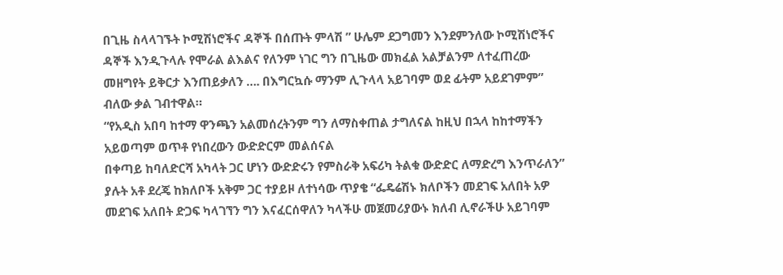በጊዜ ስላላገኙት ኮሚሽነሮችና ዳኞች በሰጡት ምላሽ ” ሁሌም ደጋግመን እንደምንለው ኮሚሽነሮችና ዳኞች እንዲጉላሉ የሞራል ልእልና የለንም ነገር ግን በጊዜው መክፈል አልቻልንም ለተፈጠረው መዘግየት ይቅርታ እንጠይቃለን …. በእግርኳሱ ማንም ሊጉላላ አይገባም ወደ ፊትም አይደገምም” ብለው ቃል ገብተዋል።
“የአዲስ አበባ ከተማ ዋንጫን አልመሰረትንም ግን ለማስቀጠል ታግለናል ከዚህ በኋላ ከከተማችን አይወጣም ወጥቶ የነበረውን ውድድርም መልሰናል
በቀጣይ ከባለድርሻ አካላት ጋር ሆነን ውድድሩን የምስራቅ አፍሪካ ትልቁ ውድድር ለማድረግ እንጥራለን” ያሉት አቶ ደረጄ ከክለቦች አቅም ጋር ተያይዞ ለተነሳው ጥያቄ “ፌዴሬሽኑ ክለቦችን መደገፍ አለበት አዎ መደገፍ አለበት ድጋፍ ካላገኘን ግን እናፈርሰዋለን ካላችሁ መጀመሪያውኑ ክለብ ሊኖራችሁ አይገባም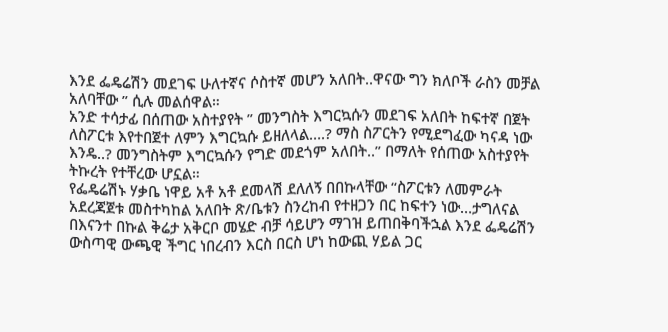እንደ ፌዴሬሽን መደገፍ ሁለተኛና ሶስተኛ መሆን አለበት..ዋናው ግን ክለቦች ራስን መቻል አለባቸው ” ሲሉ መልሰዋል።
አንድ ተሳታፊ በሰጠው አስተያየት ” መንግስት እግርኳሱን መደገፍ አለበት ከፍተኛ በጀት ለስፖርቱ እየተበጀተ ለምን እግርኳሱ ይዘለላል….? ማስ ስፖርትን የሚደግፈው ካናዳ ነው እንዴ..? መንግስትም እግርኳሱን የግድ መደጎም አለበት..” በማለት የሰጠው አስተያየት ትኩረት የተቸረው ሆኗል።
የፌዴሬሽኑ ሃቃቤ ነዋይ አቶ አቶ ደመላሽ ደለለኝ በበኩላቸው “ስፖርቱን ለመምራት አደረጃጀቱ መስተካከል አለበት ጽ/ቤቱን ስንረከብ የተዘጋን በር ከፍተን ነው…ታግለናል በእናንተ በኩል ቅሬታ አቅርቦ መሄድ ብቻ ሳይሆን ማገዝ ይጠበቅባችኋል እንደ ፌዴሬሽን ውስጣዊ ውጫዊ ችግር ነበረብን እርስ በርስ ሆነ ከውጪ ሃይል ጋር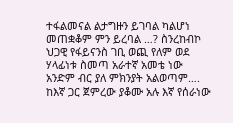ተፋልመናል ልታግዙን ይገባል ካልሆነ መጠቋቆም ምን ይረባል …? ስንረከብኮ ህጋዊ የፋይናንስ ገቢ ወጪ የለም ወደ ሃላፊነቱ ስመጣ አራተኛ አመቴ ነው አንድም ብር ያለ ምክንያት አልወጣም….
ከእኛ ጋር ጀምረው ያቆሙ አሉ እኛ የሰራነው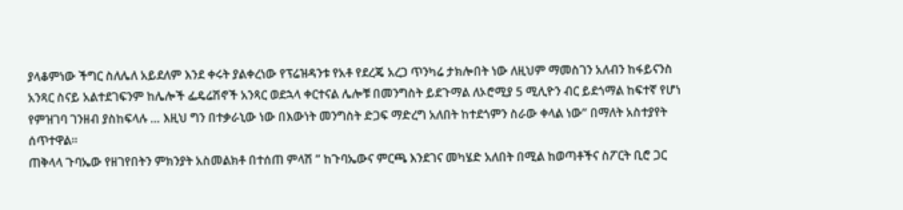ያላቆምነው ችግር ስለሌለ አይደለም እንደ ቀሩት ያልቀረነው የፕሬዝዳንቱ የአቶ የደረጄ አረጋ ጥንካሬ ታክሎበት ነው ለዚህም ማመስገን አለብን ከፋይናንስ አንጻር ስናይ አልተደገፍንም ከሌሎች ፌዴሬሽኖች አንጻር ወደኋላ ቀርተናል ሌሎቹ በመንግስት ይደጉማል ለኦሮሚያ 5 ሚሊዮን ብር ይደጎማል ከፍተኛ የሆነ የምዝገባ ገንዘብ ያስከፍላሉ … እዚህ ግን በተቃራኒው ነው በእውነት መንግስት ድጋፍ ማድረግ አለበት ከተደጎምን ስራው ቀላል ነው” በማለት አስተያየት ሰጥተዋል።
ጠቅላላ ጉባኤው የዘገየበትን ምክንያት አስመልክቶ በተሰጠ ምላሽ ” ከጉባኤውና ምርጫ እንደገና መካሄድ አለበት በሚል ከወጣቶችና ስፖርት ቢሮ ጋር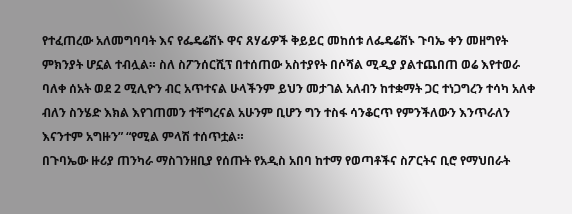የተፈጠረው አለመግባባት እና የፌዴሬሽኑ ዋና ጸሃፊዎች ቅይይር መከሰቱ ለፌዴሬሽኑ ጉባኤ ቀን መዘግየት ምክንያት ሆኗል ተብሏል። ስለ ስፖንሰርሺፕ በተሰጠው አስተያየት በሶሻል ሚዲያ ያልተጨበጠ ወሬ እየተወራ ባለቀ ሰአት ወደ 2 ሚሊዮን ብር አጥተናል ሁላችንም ይህን መታገል አለብን ከተቋማት ጋር ተነጋግረን ተሳካ አለቀ ብለን ስንሄድ እክል እየገጠመን ተቸግረናል አሁንም ቢሆን ግን ተስፋ ሳንቆርጥ የምንችለውን እንጥራለን እናንተም አግዙን” “የሚል ምላሽ ተሰጥቷል።
በጉባኤው ዙሪያ ጠንካራ ማስገንዘቢያ የሰጡት የአዲስ አበባ ከተማ የወጣቶችና ስፖርትና ቢሮ የማህበራት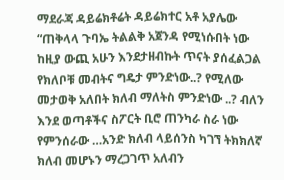ማደራጃ ዳይሬክቶሬት ዳይሬክተር አቶ አያሌው “ጠቅላላ ጉባኤ ትልልቅ አጀንዳ የሚነሱበት ነው ከዚያ ውጪ አሁን እንደታዘብኩት ጥናት ያሰፈልጋል የክለቦቹ መብትና ግዴታ ምንድነው..? የሚለው መታወቅ አለበት ክለብ ማለትስ ምንድነው ..? ብለን እንደ ወጣቶችና ስፖርት ቢሮ ጠንካራ ስራ ነው የምንሰራው …አንድ ክለብ ላይሰንስ ካገኘ ትክክለኛ ክለብ መሆኑን ማረጋገጥ አለብን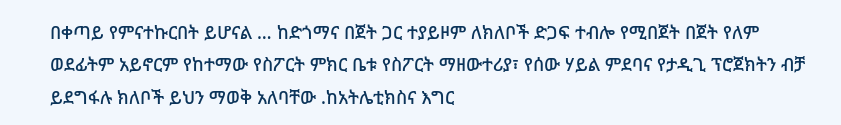በቀጣይ የምናተኩርበት ይሆናል … ከድጎማና በጀት ጋር ተያይዞም ለክለቦች ድጋፍ ተብሎ የሚበጀት በጀት የለም ወደፊትም አይኖርም የከተማው የስፖርት ምክር ቤቱ የስፖርት ማዘውተሪያ፣ የሰው ሃይል ምደባና የታዲጊ ፕሮጀክትን ብቻ ይደግፋሉ ክለቦች ይህን ማወቅ አለባቸው .ከአትሌቲክስና እግር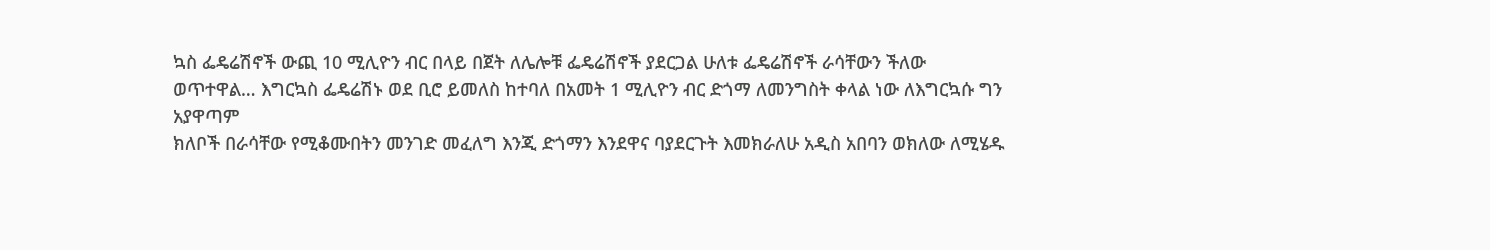ኳስ ፌዴሬሽኖች ውጪ 10 ሚሊዮን ብር በላይ በጀት ለሌሎቹ ፌዴሬሽኖች ያደርጋል ሁለቱ ፌዴሬሽኖች ራሳቸውን ችለው ወጥተዋል… እግርኳስ ፌዴሬሽኑ ወደ ቢሮ ይመለስ ከተባለ በአመት 1 ሚሊዮን ብር ድጎማ ለመንግስት ቀላል ነው ለእግርኳሱ ግን አያዋጣም
ክለቦች በራሳቸው የሚቆሙበትን መንገድ መፈለግ እንጂ ድጎማን እንደዋና ባያደርጉት እመክራለሁ አዲስ አበባን ወክለው ለሚሄዱ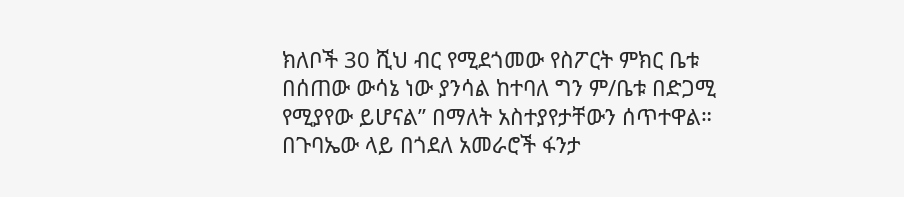ክለቦች 30 ሺህ ብር የሚደጎመው የስፖርት ምክር ቤቱ በሰጠው ውሳኔ ነው ያንሳል ከተባለ ግን ም/ቤቱ በድጋሚ የሚያየው ይሆናል” በማለት አስተያየታቸውን ሰጥተዋል።
በጉባኤው ላይ በጎደለ አመራሮች ፋንታ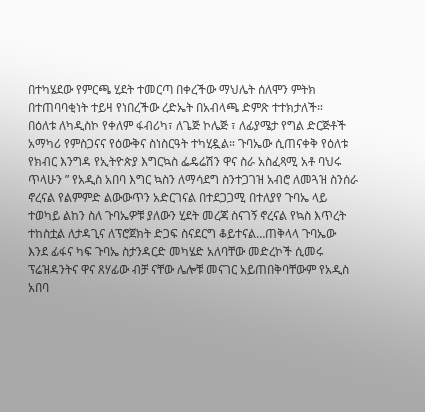በተካሄደው የምርጫ ሂደት ተመርጣ በቀረችው ማህሌት ሰለሞን ምትክ በተጠባባቂነት ተይዛ የነበረችው ረድኤት በአብላጫ ድምጽ ተተክታለች።
በዕለቱ ለካዲስኮ የቀለም ፋብሪካ፣ ለጌጅ ኮሌጅ ፣ ለፊያሜታ የግል ድርጅቶች አማካሪ የምስጋናና የዕውቅና ስነስርዓት ተካሂዷል። ጉባኤው ሲጠናቀቅ የዕለቱ የክብር እንግዳ የኢትዮጵያ እግርኳስ ፌዴሬሽን ዋና ስራ አስፈጻሚ አቶ ባህሩ ጥላሁን ” የአዲስ አበባ እግር ኳስን ለማሳደግ ስንተጋገዝ አብሮ ለመጓዝ ስንሰራ ኖረናል የልምምድ ልውውጥን አድርገናል በተደጋጋሚ በተለያየ ጉባኤ ላይ ተወካይ ልከን ስለ ጉባኤዎቹ ያለውን ሂደት መረጃ ስናገኝ ኖረናል የኳስ እጥረት ተከስቷል ለታዳጊና ለፕሮጀክት ድጋፍ ስናደርግ ቆይተናል…ጠቅላላ ጉባኤው እንደ ፊፋና ካፍ ጉባኤ ስታንዳርድ መካሄድ አለባቸው መድረኮች ሲመሩ ፕሬዝዳንትና ዋና ጸሃፊው ብቻ ናቸው ሌሎቹ መናገር አይጠበቅባቸውም የአዲስ አበባ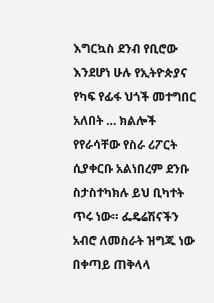እግርኳስ ደንብ የቢሮው እንደሆነ ሁሉ የኢትዮጵያና የካፍ የፊፋ ህጎች መተግበር አለበት … ክልሎች የየራሳቸው የስራ ሪፖርት ሲያቀርቡ አልነበረም ደንቡ ስታስተካክሉ ይህ ቢካተት ጥሩ ነው። ፌዴሬሽናችን አብሮ ለመስራት ዝግጁ ነው በቀጣይ ጠቅላላ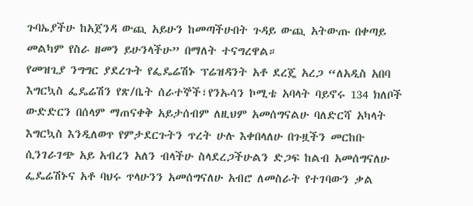ጉባኤያችሁ ከአጀንዳ ውጪ አይሁን ከመጣችሁበት ጉዳይ ውጪ አትውጡ በቀጣይ መልካም የስራ ዘመን ይሁንላችሁ” በማለት ተናግረዋል።
የመዝጊያ ንግግር ያደረጉት የፌዴሬሽኑ ፕሬዝዳንት አቶ ደረጄ አረጋ “ለአዲስ አበባ እግርኳስ ፌዴሬሽን የጽ/ቤት ሰራተኞች፣የንኡሳን ኮሚቴ አባላት ባይኖሩ 134 ክለቦች ውድድርን በሰላም ማጠናቀቅ አይታሰብም ለዚህም አመሰግናልሁ ባለድርሻ አካላት እግርኳስ እንዲለወጥ የምታደርጉትን ጥረት ሁሉ እቀበላለሁ በጉዟችን መርከቡ ሲንገራገጭ አይ አብረን አለን ብላችሁ ስላደረጋችሁልን ድጋፍ ከልብ አመሰግናለሁ ፌዴሬሽኑና አቶ ባህሩ ጥላሁንን አመሰግናለሁ አብሮ ለመስራት የተገባውን ቃል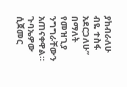ያከብራለሁ ብዬ ተስፋ አደርጋለሁ” በማለት የመዝጊያ ንግግራቸውን አጠናቀዋል።
ጉባኤዎው ሲጀመር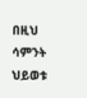በዚህ ሳምንት ህይወቱ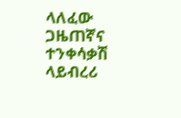ላለፈው ጋዜጠኛና ተንቀሳቃሽ ላይብረሪ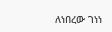ለነበረው ገነነ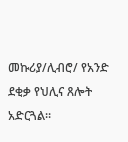መኩሪያ/ሊብሮ/ የአንድ ደቂቃ የህሊና ጸሎት አድርጓል።